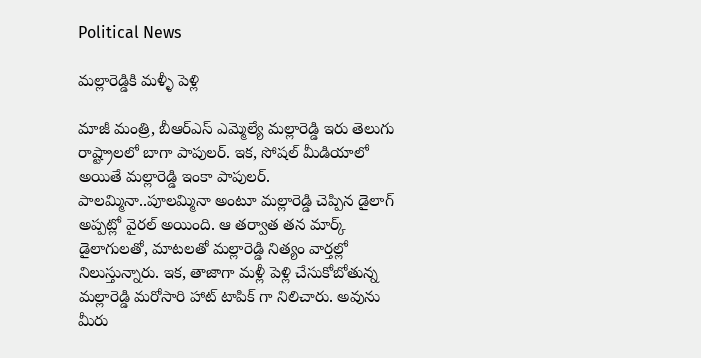Political News

మల్లారెడ్డికి మళ్ళీ పెళ్లి

మాజీ మంత్రి, బీఆర్ఎస్ ఎమ్మెల్యే మల్లారెడ్డి ఇరు తెలుగు రాష్ట్రాలలో బాగా పాపులర్. ఇక, సోషల్ మీడియాలో అయితే మల్లారెడ్డి ఇంకా పాపులర్. పాలమ్మినా..పూలమ్మినా అంటూ మల్లారెడ్డి చెప్పిన డైలాగ్ అప్పట్లో వైరల్ అయింది. ఆ తర్వాత తన మార్క్ డైలాగులతో, మాటలతో మల్లారెడ్డి నిత్యం వార్తల్లో నిలుస్తున్నారు. ఇక, తాజాగా మళ్లీ పెళ్లి చేసుకోబోతున్న మల్లారెడ్డి మరోసారి హాట్ టాపిక్ గా నిలిచారు. అవును మీరు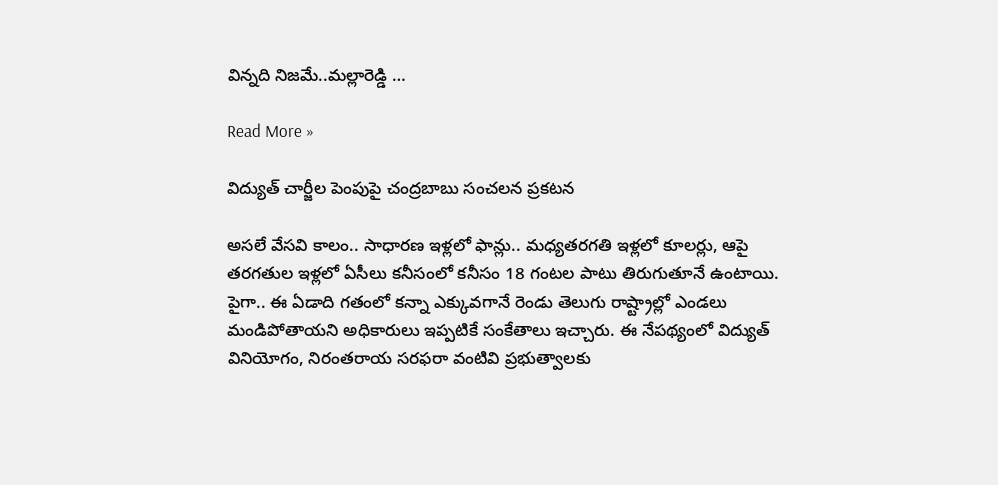విన్నది నిజమే..మల్లారెడ్డి …

Read More »

విద్యుత్ చార్జీల పెంపుపై చంద్ర‌బాబు సంచ‌ల‌న ప్ర‌క‌ట‌న‌

అస‌లే వేస‌వి కాలం.. సాధార‌ణ ఇళ్ల‌లో ఫాన్లు.. మ‌ధ్య‌త‌ర‌గ‌తి ఇళ్ల‌లో కూల‌ర్లు, ఆపై త‌ర‌గ‌తుల ఇళ్ల‌లో ఏసీలు క‌నీసంలో క‌నీసం 18 గంట‌ల పాటు తిరుగుతూనే ఉంటాయి. పైగా.. ఈ ఏడాది గ‌తంలో క‌న్నా ఎక్కువ‌గానే రెండు తెలుగు రాష్ట్రాల్లో ఎండ‌లు మండిపోతాయ‌ని అధికారులు ఇప్ప‌టికే సంకేతాలు ఇచ్చారు. ఈ నేప‌థ్యంలో విద్యుత్ వినియోగం, నిరంత‌రాయ స‌ర‌ఫ‌రా వంటివి ప్ర‌భుత్వాల‌కు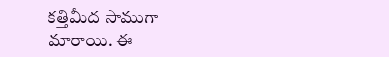క‌త్తిమీద సాముగా మారాయి. ఈ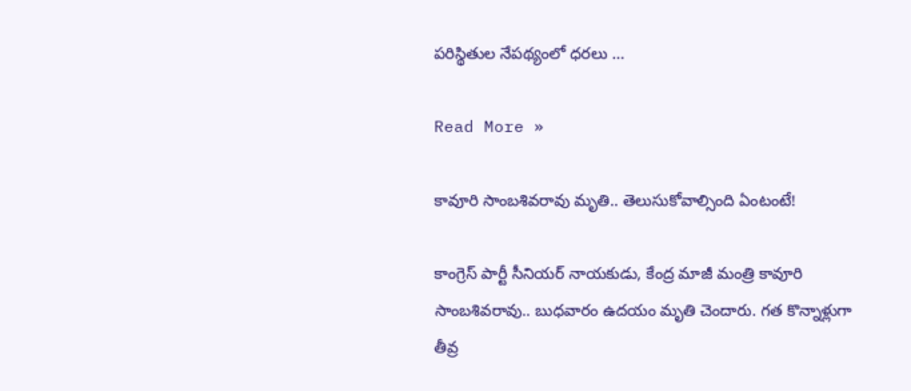ప‌రిస్థితుల నేప‌థ్యంలో ధ‌ర‌లు …

Read More »

కావూరి సాంబ‌శివ‌రావు మృతి.. తెలుసుకోవాల్సింది ఏంటంటే!

కాంగ్రెస్ పార్టీ సీనియ‌ర్ నాయ‌కుడు, కేంద్ర మాజీ మంత్రి కావూరి సాంబ‌శివ‌రావు.. బుధ‌వారం ఉద‌యం మృతి చెందారు. గ‌త కొన్నాళ్లుగా తీవ్ర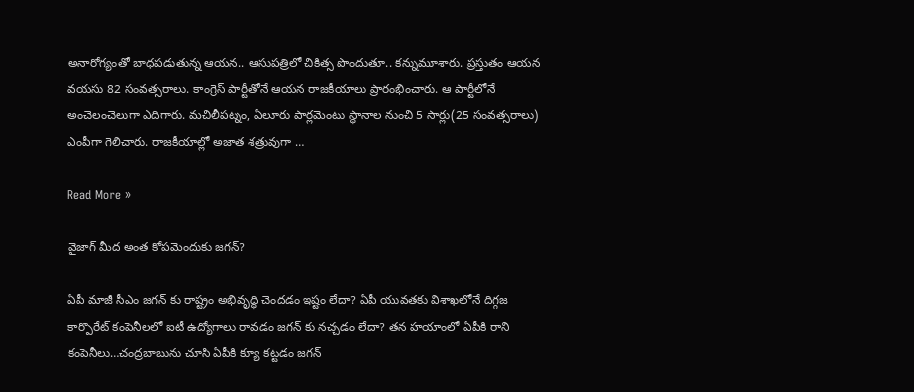అనారోగ్యంతో బాధ‌ప‌డుతున్న ఆయ‌న‌.. ఆసుప‌త్రిలో చికిత్స పొందుతూ.. క‌న్నుమూశారు. ప్ర‌స్తుతం ఆయ‌న వ‌య‌సు 82 సంవ‌త్స‌రాలు. కాంగ్రెస్ పార్టీతోనే ఆయ‌న రాజ‌కీయాలు ప్రారంభించారు. ఆ పార్టీలోనే అంచెలంచెలుగా ఎదిగారు. మ‌చిలీప‌ట్నం, ఏలూరు పార్ల‌మెంటు స్థానాల నుంచి 5 సార్లు(25 సంవ‌త్స‌రాలు) ఎంపీగా గెలిచారు. రాజకీయాల్లో అజాత శ‌త్రువుగా …

Read More »

వైజాగ్ మీద అంత కోపమెందుకు జగన్?

ఏపీ మాజీ సీఎం జగన్ కు రాష్ట్రం అభివృద్ధి చెందడం ఇష్టం లేదా? ఏపీ యువతకు విశాఖలోనే దిగ్గజ కార్పొరేట్ కంపెనీలలో ఐటీ ఉద్యోగాలు రావడం జగన్ కు నచ్చడం లేదా? తన హయాంలో ఏపీకి రాని కంపెనీలు…చంద్రబాబును చూసి ఏపీకి క్యూ కట్టడం జగన్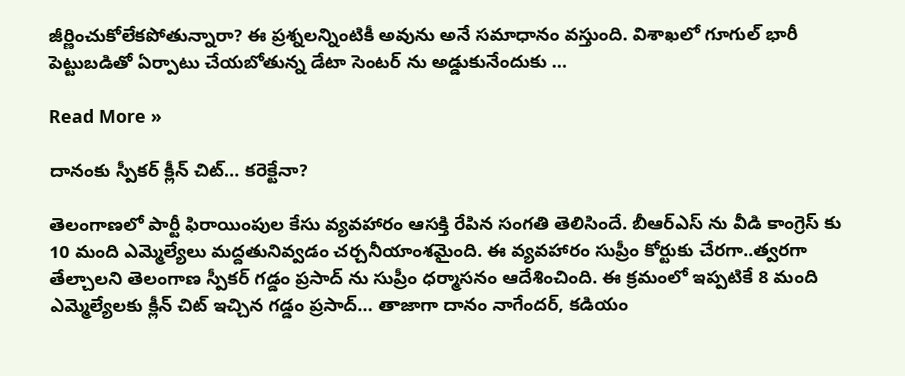జీర్ణించుకోలేకపోతున్నారా? ఈ ప్రశ్నలన్నింటికీ అవును అనే సమాధానం వస్తుంది. విశాఖలో గూగుల్ భారీ పెట్టుబడితో ఏర్పాటు చేయబోతున్న డేటా సెంటర్ ను అడ్డుకునేందుకు …

Read More »

దానంకు స్పీకర్ క్లీన్ చిట్… కరెక్టేనా?

తెలంగాణలో పార్టీ ఫిరాయింపుల కేసు వ్యవహారం ఆసక్తి రేపిన సంగతి తెలిసిందే. బీఆర్ఎస్ ను వీడి కాంగ్రెస్ కు 10 మంది ఎమ్మెల్యేలు మద్దతునివ్వడం చర్చనీయాంశమైంది. ఈ వ్యవహారం సుప్రీం కోర్టుకు చేరగా..త్వరగా తేల్చాలని తెలంగాణ స్పీకర్ గడ్డం ప్రసాద్ ను సుప్రీం ధర్మాసనం ఆదేశించింది. ఈ క్రమంలో ఇప్పటికే 8 మంది ఎమ్మెల్యేలకు క్లీన్ చిట్ ఇచ్చిన గడ్డం ప్రసాద్… తాజాగా దానం నాగేందర్, కడియం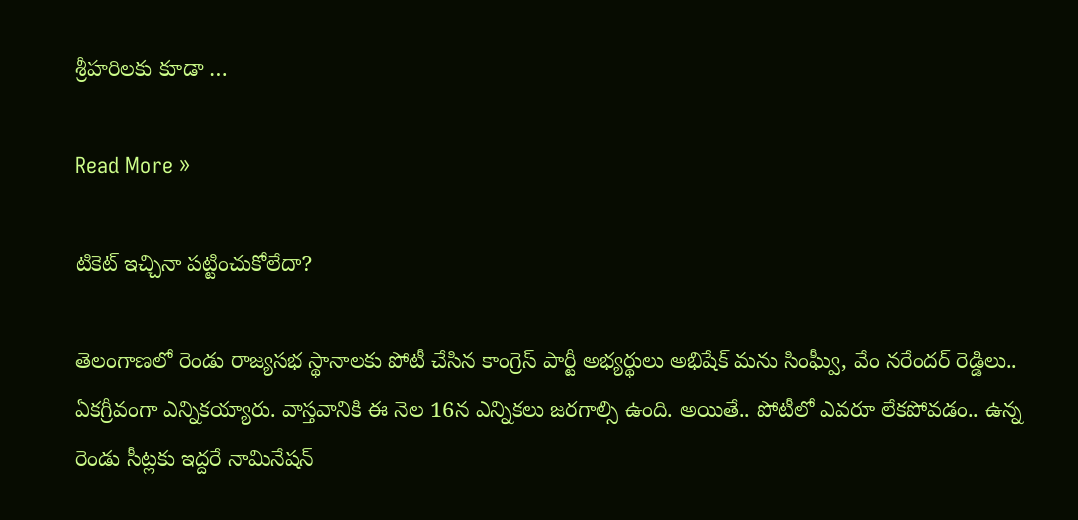శ్రీహరిలకు కూడా …

Read More »

టికెట్ ఇచ్చినా పట్టించుకోలేదా?

తెలంగాణలో రెండు రాజ్య‌స‌భ స్థానాల‌కు పోటీ చేసిన కాంగ్రెస్ పార్టీ అభ్య‌ర్థులు అభిషేక్ మ‌ను సింఘ్వీ, వేం న‌రేందర్ రెడ్డిలు.. ఏక‌గ్రీవంగా ఎన్నిక‌య్యారు. వాస్త‌వానికి ఈ నెల 16న ఎన్నిక‌లు జ‌ర‌గాల్సి ఉంది. అయితే.. పోటీలో ఎవ‌రూ లేక‌పోవ‌డం.. ఉన్న రెండు సీట్ల‌కు ఇద్ద‌రే నామినేష‌న్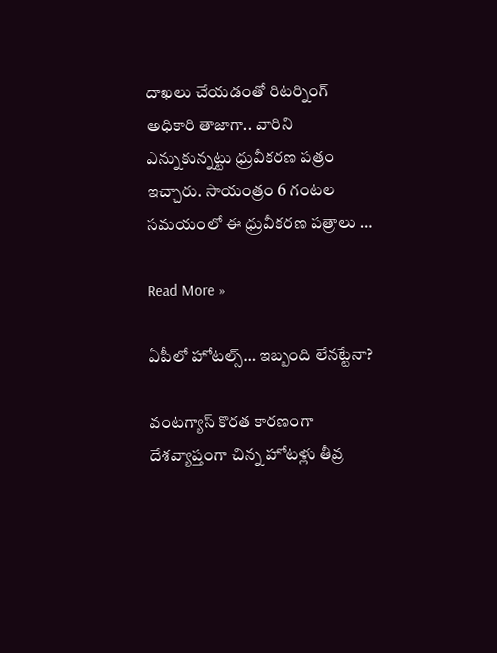దాఖ‌లు చేయ‌డంతో రిట‌ర్నింగ్ అధికారి తాజాగా.. వారిని ఎన్నుకున్న‌ట్టు ధ్రువీక‌ర‌ణ ప‌త్రం ఇచ్చారు. సాయంత్రం 6 గంట‌ల స‌మ‌యంలో ఈ ధ్రువీక‌ర‌ణ ప‌త్రాలు …

Read More »

ఏపీలో హోటల్స్… ఇబ్బంది లేనట్టేనా?

వంటగ్యాస్ కొరత కారణంగా దేశవ్యాప్తంగా చిన్న హోటళ్లు తీవ్ర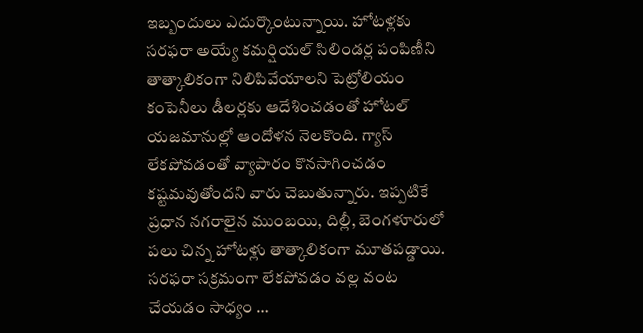ఇబ్బందులు ఎదుర్కొంటున్నాయి. హోటళ్లకు సరఫరా అయ్యే కమర్షియల్ సిలిండర్ల పంపిణీని తాత్కాలికంగా నిలిపివేయాలని పెట్రోలియం కంపెనీలు డీలర్లకు ఆదేశించడంతో హోటల్ యజమానుల్లో ఆందోళన నెలకొంది. గ్యాస్ లేకపోవడంతో వ్యాపారం కొనసాగించడం కష్టమవుతోందని వారు చెబుతున్నారు. ఇప్పటికే ప్రధాన నగరాలైన ముంబయి, దిల్లీ, బెంగళూరులో పలు చిన్న హోటళ్లు తాత్కాలికంగా మూతపడ్డాయి. సరఫరా సక్రమంగా లేకపోవడం వల్ల వంట చేయడం సాధ్యం …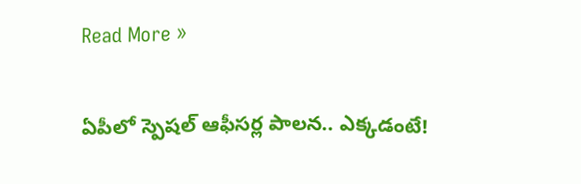Read More »

ఏపీలో స్పెషల్ ఆఫీసర్ల పాలన.. ఎక్కడంటే!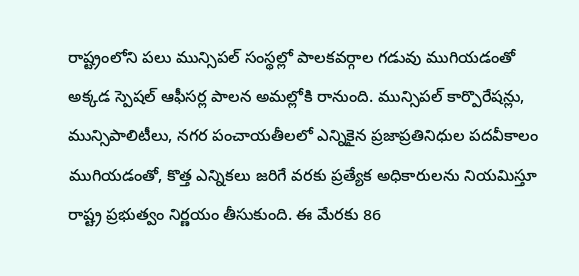రాష్ట్రంలోని పలు మున్సిపల్ సంస్థల్లో పాలకవర్గాల గడువు ముగియడంతో అక్కడ స్పెషల్ ఆఫీసర్ల పాలన అమల్లోకి రానుంది. మున్సిపల్ కార్పొరేషన్లు, మున్సిపాలిటీలు, నగర పంచాయతీలలో ఎన్నికైన ప్రజాప్రతినిధుల పదవీకాలం ముగియడంతో, కొత్త ఎన్నికలు జరిగే వరకు ప్రత్యేక అధికారులను నియమిస్తూ రాష్ట్ర ప్రభుత్వం నిర్ణయం తీసుకుంది. ఈ మేరకు 86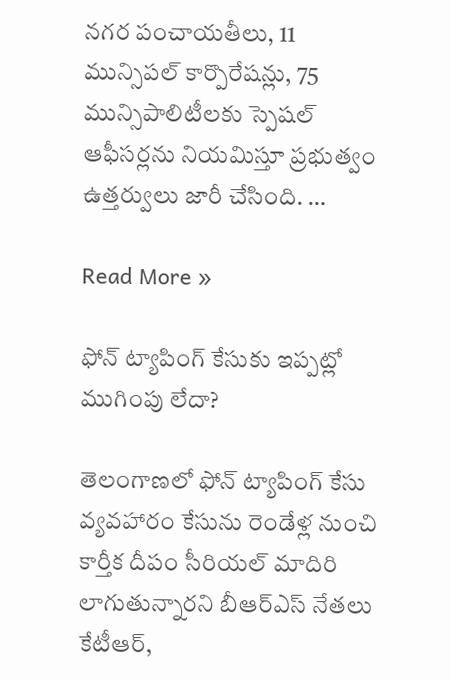నగర పంచాయతీలు, 11 మున్సిపల్ కార్పొరేషన్లు, 75 మున్సిపాలిటీలకు స్పెషల్ ఆఫీసర్లను నియమిస్తూ ప్రభుత్వం ఉత్తర్వులు జారీ చేసింది. …

Read More »

ఫోన్ ట్యాపింగ్ కేసుకు ఇప్పట్లో ముగింపు లేదా?

తెలంగాణలో ఫోన్ ట్యాపింగ్ కేసు వ్యవహారం కేసును రెండేళ్ల నుంచి కార్తీక దీపం సీరియల్ మాదిరి లాగుతున్నారని బీఆర్ఎస్ నేతలు కేటీఆర్,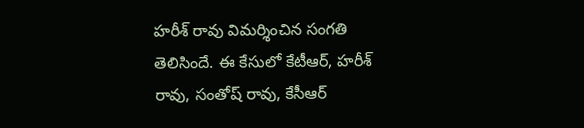హరీశ్ రావు విమర్శించిన సంగతి తెలిసిందే. ఈ కేసులో కేటీఆర్, హరీశ్ రావు, సంతోష్ రావు, కేసీఆర్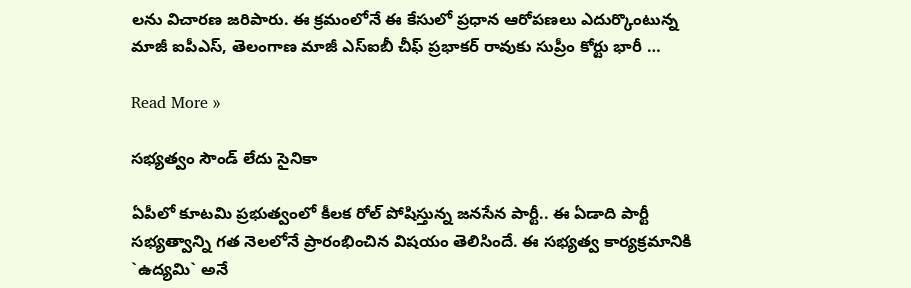లను విచారణ జరిపారు. ఈ క్రమంలోనే ఈ కేసులో ప్రధాన ఆరోపణలు ఎదుర్కొంటున్న మాజీ ఐపీఎస్, తెలంగాణ మాజీ ఎస్ఐబీ చీఫ్ ప్రభాకర్ రావుకు సుప్రీం కోర్టు భారీ …

Read More »

స‌భ్య‌త్వం సౌండ్ లేదు సైనికా

ఏపీలో కూట‌మి ప్ర‌భుత్వంలో కీల‌క రోల్ పోషిస్తున్న జ‌న‌సేన పార్టీ.. ఈ ఏడాది పార్టీ స‌భ్య‌త్వాన్ని గత నెల‌లోనే ప్రారంభించిన విష‌యం తెలిసిందే. ఈ స‌భ్య‌త్వ కార్య‌క్ర‌మానికి `ఉద్య‌మి` అనే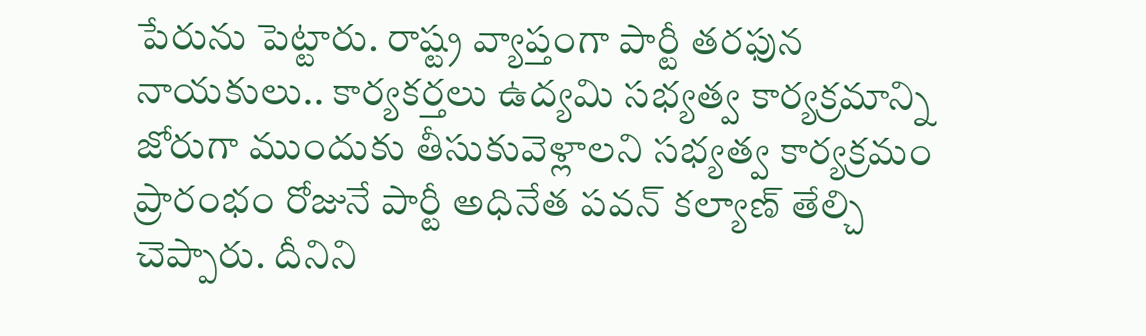పేరును పెట్టారు. రాష్ట్ర వ్యాప్తంగా పార్టీ త‌ర‌ఫున నాయ‌కులు.. కార్య‌క‌ర్త‌లు ఉద్య‌మి స‌భ్య‌త్వ కార్య‌క్ర‌మాన్ని జోరుగా ముందుకు తీసుకువెళ్లాల‌ని స‌భ్య‌త్వ కార్య‌క్ర‌మం ప్రారంభం రోజునే పార్టీ అధినేత ప‌వ‌న్ క‌ల్యాణ్ తేల్చి చెప్పారు. దీనిని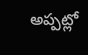అప్ప‌ట్లో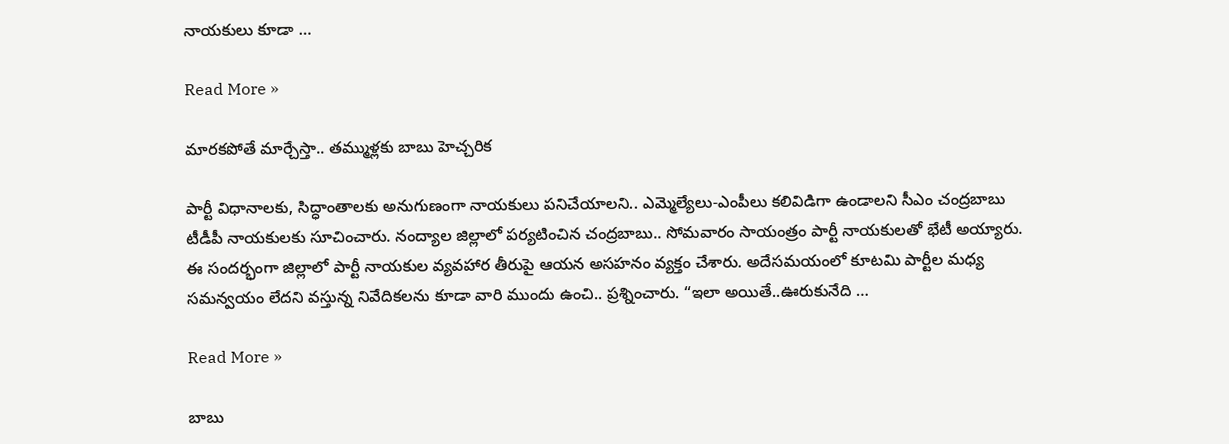నాయ‌కులు కూడా …

Read More »

మార‌క‌పోతే మార్చేస్తా.. త‌మ్ముళ్ల‌కు బాబు హెచ్చరిక‌

పార్టీ విధానాల‌కు, సిద్ధాంతాల‌కు అనుగుణంగా నాయ‌కులు ప‌నిచేయాల‌ని.. ఎమ్మెల్యేలు-ఎంపీలు క‌లివిడిగా ఉండాల‌ని సీఎం చంద్ర‌బాబు టీడీపీ నాయ‌కుల‌కు సూచించారు. నంద్యాల జిల్లాలో ప‌ర్య‌టించిన చంద్ర‌బాబు.. సోమ‌వారం సాయంత్రం పార్టీ నాయ‌కుల‌తో భేటీ అయ్యారు. ఈ సంద‌ర్భంగా జిల్లాలో పార్టీ నాయ‌కుల వ్య‌వ‌హార‌ తీరుపై ఆయ‌న అస‌హ‌నం వ్య‌క్తం చేశారు. అదేస‌మ‌యంలో కూట‌మి పార్టీల మ‌ధ్య స‌మ‌న్వ‌యం లేద‌ని వ‌స్తున్న నివేదిక‌ల‌ను కూడా వారి ముందు ఉంచి.. ప్ర‌శ్నించారు. “ఇలా అయితే..ఊరుకునేది …

Read More »

బాబు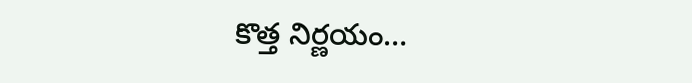కొత్త నిర్ణయం…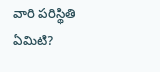వారి పరిస్థితి ఏమిటి?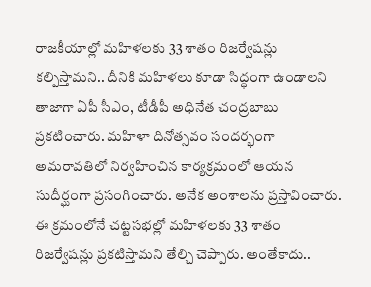రాజ‌కీయాల్లో మ‌హిళ‌ల‌కు 33 శాతం రిజ‌ర్వేష‌న్లు క‌ల్పిస్తామ‌ని.. దీనికి మ‌హిళ‌లు కూడా సిద్ధంగా ఉండాల‌ని తాజాగా ఏపీ సీఎం, టీడీపీ అధినేత చంద్ర‌బాబు ప్ర‌క‌టించారు. మ‌హిళా దినోత్స‌వం సంద‌ర్భంగా అమ‌రావ‌తిలో నిర్వ‌హించిన కార్య‌క్ర‌మంలో ఆయ‌న సుదీర్ఘంగా ప్ర‌సంగించారు. అనేక అంశాల‌ను ప్ర‌స్తావించారు. ఈ క్ర‌మంలోనే చ‌ట్ట‌స‌భ‌ల్లో మ‌హిళ‌ల‌కు 33 శాతం రిజ‌ర్వేష‌న్లు ప్ర‌క‌టిస్తామ‌ని తేల్చి చెప్పారు. అంతేకాదు..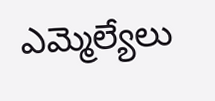ఎమ్మెల్యేలు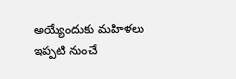అయ్యేందుకు మ‌హిళ‌లు ఇప్ప‌టి నుంచే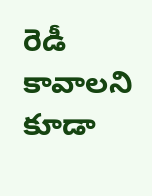రెడీ కావాల‌ని కూడా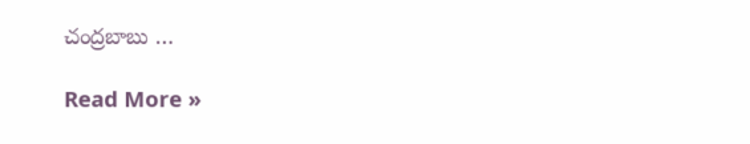చంద్ర‌బాబు …

Read More »